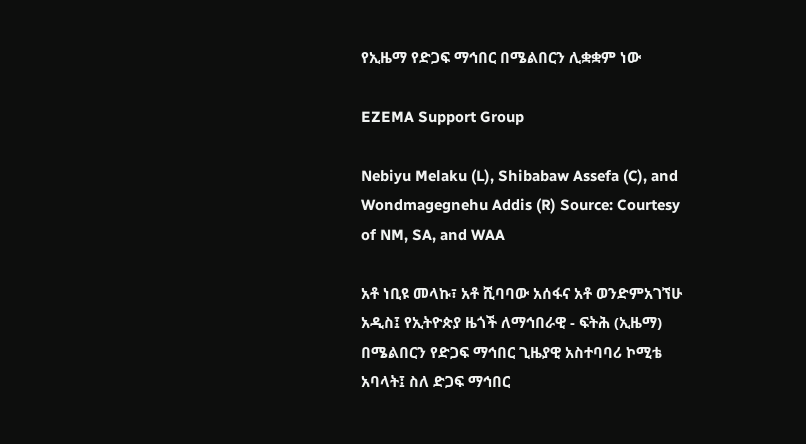የኢዜማ የድጋፍ ማኅበር በሜልበርን ሊቋቋም ነው

EZEMA Support Group

Nebiyu Melaku (L), Shibabaw Assefa (C), and Wondmagegnehu Addis (R) Source: Courtesy of NM, SA, and WAA

አቶ ነቢዩ መላኩ፣ አቶ ሺባባው አሰፋና አቶ ወንድምአገኘሁ አዲስ፤ የኢትዮጵያ ዜጎች ለማኅበራዊ - ፍትሕ (ኢዜማ) በሜልበርን የድጋፍ ማኅበር ጊዜያዊ አስተባባሪ ኮሚቴ አባላት፤ ስለ ድጋፍ ማኅበር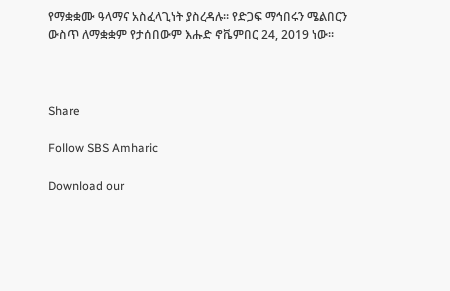የማቋቋሙ ዓላማና አስፈላጊነት ያስረዳሉ። የድጋፍ ማኅበሩን ሜልበርን ውስጥ ለማቋቋም የታሰበውም እሑድ ኖቬምበር 24, 2019 ነው።



Share

Follow SBS Amharic

Download our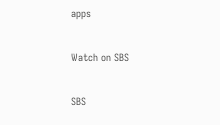apps

Watch on SBS

SBS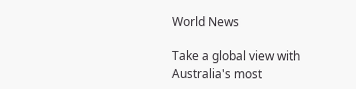World News

Take a global view with Australia's most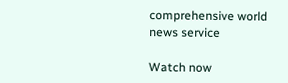comprehensive world news service

Watch now